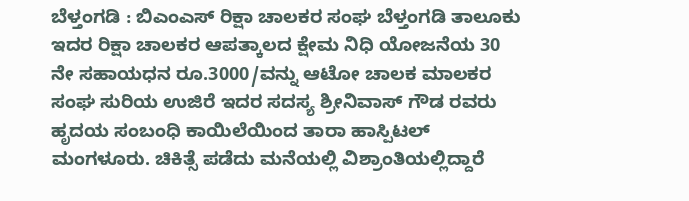ಬೆಳ್ತಂಗಡಿ : ಬಿಎಂಎಸ್ ರಿಕ್ಷಾ ಚಾಲಕರ ಸಂಘ ಬೆಳ್ತಂಗಡಿ ತಾಲೂಕು ಇದರ ರಿಕ್ಷಾ ಚಾಲಕರ ಆಪತ್ಕಾಲದ ಕ್ಷೇಮ ನಿಧಿ ಯೋಜನೆಯ 30 ನೇ ಸಹಾಯಧನ ರೂ.3000/ವನ್ನು ಆಟೋ ಚಾಲಕ ಮಾಲಕರ ಸಂಘ ಸುರಿಯ ಉಜಿರೆ ಇದರ ಸದಸ್ಯ ಶ್ರೀನಿವಾಸ್ ಗೌಡ ರವರು ಹೃದಯ ಸಂಬಂಧಿ ಕಾಯಿಲೆಯಿಂದ ತಾರಾ ಹಾಸ್ಪಿಟಲ್ ಮಂಗಳೂರು. ಚಿಕಿತ್ಸೆ ಪಡೆದು ಮನೆಯಲ್ಲಿ ವಿಶ್ರಾಂತಿಯಲ್ಲಿದ್ದಾರೆ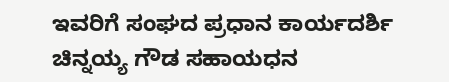ಇವರಿಗೆ ಸಂಘದ ಪ್ರಧಾನ ಕಾರ್ಯದರ್ಶಿ ಚಿನ್ನಯ್ಯ ಗೌಡ ಸಹಾಯಧನ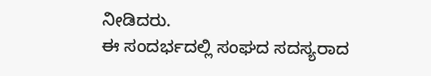ನೀಡಿದರು.
ಈ ಸಂದರ್ಭದಲ್ಲಿ ಸಂಘದ ಸದಸ್ಯರಾದ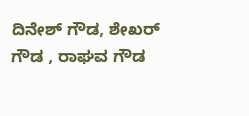ದಿನೇಶ್ ಗೌಡ, ಶೇಖರ್ ಗೌಡ , ರಾಘವ ಗೌಡ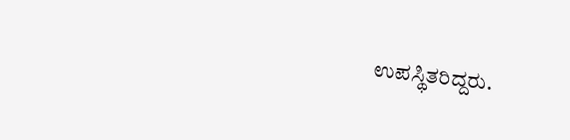ಉಪಸ್ಥಿತರಿದ್ದರು.